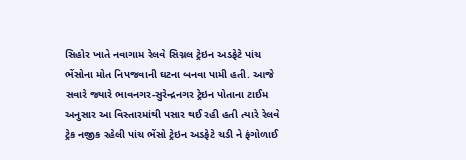સિહોર ખાતે નવાગામ રેલવે સિગ્નલ ટ્રેઇન અડફેટે પાંચ ભેંસોના મોત નિપજવાની ઘટના બનવા પામી હતી. આજે સવારે જ્યારે ભાવનગર-સુરેન્દ્રનગર ટ્રેઇન પોતાના ટાઈમ અનુસાર આ વિસ્તારમાંથી પસાર થઈ રહી હતી ત્યારે રેલવે ટ્રેક નજીક રહેલી પાંચ ભેંસો ટ્રેઇન અડફેટે ચડી ને ફંગોળાઈ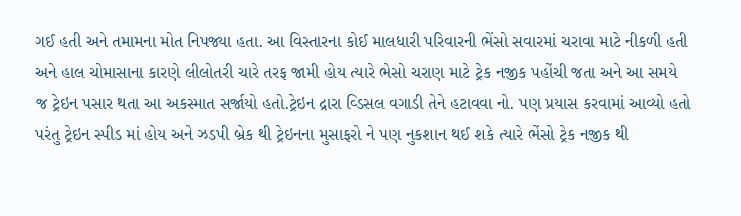ગઈ હતી અને તમામના મોત નિપજ્યા હતા. આ વિસ્તારના કોઈ માલધારી પરિવારની ભેંસો સવારમાં ચરાવા માટે નીકળી હતી અને હાલ ચોમાસાના કારણે લીલોતરી ચારે તરફ જામી હોય ત્યારે ભેસો ચરાણ માટે ટ્રેક નજીક પહોંચી જતા અને આ સમયે જ ટ્રેઇન પસાર થતા આ અકસ્માત સર્જાયો હતો.ટ્રેઇન દ્રારા વ્ડિસલ વગાડી તેને હટાવવા નો. પણ પ્રયાસ કરવામાં આવ્યો હતો પરંતુ ટ્રેઇન સ્પીડ માં હોય અને ઝડપી બ્રેક થી ટ્રેઇનના મુસાફરો ને પણ નુકશાન થઈ શકે ત્યારે ભેંસો ટ્રેક નજીક થી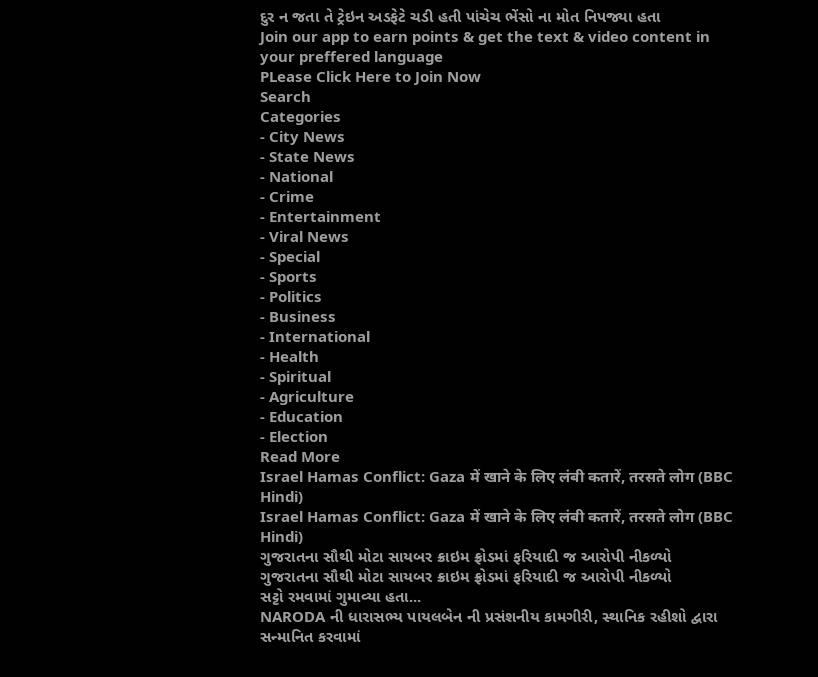દુર ન જતા તે ટ્રેઇન અડફેટે ચડી હતી પાંચેચ ભેંસો ના મોત નિપજ્યા હતા
Join our app to earn points & get the text & video content in your preffered language
PLease Click Here to Join Now
Search
Categories
- City News
- State News
- National
- Crime
- Entertainment
- Viral News
- Special
- Sports
- Politics
- Business
- International
- Health
- Spiritual
- Agriculture
- Education
- Election
Read More
Israel Hamas Conflict: Gaza में खाने के लिए लंबी कतारें, तरसते लोग (BBC Hindi)
Israel Hamas Conflict: Gaza में खाने के लिए लंबी कतारें, तरसते लोग (BBC Hindi)
ગુજરાતના સૌથી મોટા સાયબર ક્રાઇમ ફ્રોડમાં ફરિયાદી જ આરોપી નીકળ્યો
ગુજરાતના સૌથી મોટા સાયબર ક્રાઇમ ફ્રોડમાં ફરિયાદી જ આરોપી નીકળ્યો
સટ્ટો રમવામાં ગુમાવ્યા હતા...
NARODA ની ધારાસભ્ય પાયલબેન ની પ્રસંશનીય કામગીરી, સ્થાનિક રહીશો દ્વારા સન્માનિત કરવામાં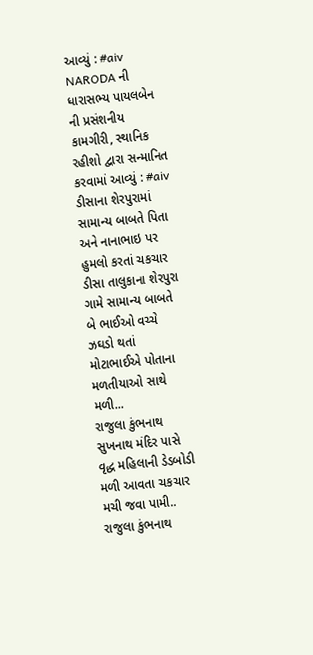આવ્યું : #aiv
NARODA ની ધારાસભ્ય પાયલબેન ની પ્રસંશનીય કામગીરી, સ્થાનિક રહીશો દ્વારા સન્માનિત કરવામાં આવ્યું : #aiv
ડીસાના શેરપુરામાં સામાન્ય બાબતે પિતા અને નાનાભાઇ પર હુમલો કરતાં ચકચાર
ડીસા તાલુકાના શેરપુરા ગામે સામાન્ય બાબતે બે ભાઈઓ વચ્ચે ઝઘડો થતાં મોટાભાઈએ પોતાના મળતીયાઓ સાથે મળી...
રાજુલા કુંભનાથ સુખનાથ મંદિર પાસે વૃદ્ધ મહિલાની ડેડબોડી મળી આવતા ચકચાર મચી જવા પામી..
રાજુલા કુંભનાથ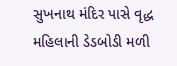સુખનાથ મંદિર પાસે વૃદ્ધ મહિલાની ડેડબોડી મળી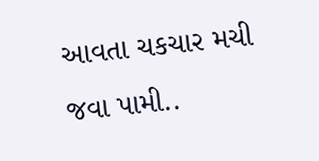આવતા ચકચાર મચી જવા પામી..